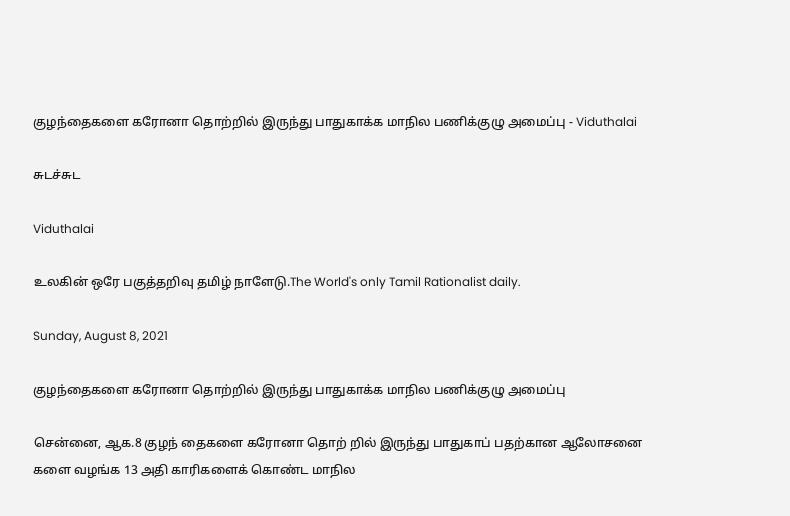குழந்தைகளை கரோனா தொற்றில் இருந்து பாதுகாக்க மாநில பணிக்குழு அமைப்பு - Viduthalai

சுடச்சுட

Viduthalai

உலகின் ஒரே பகுத்தறிவு தமிழ் நாளேடு.The World's only Tamil Rationalist daily.

Sunday, August 8, 2021

குழந்தைகளை கரோனா தொற்றில் இருந்து பாதுகாக்க மாநில பணிக்குழு அமைப்பு

சென்னை, ஆக.8 குழந் தைகளை கரோனா தொற் றில் இருந்து பாதுகாப் பதற்கான ஆலோசனை களை வழங்க 13 அதி காரிகளைக் கொண்ட மாநில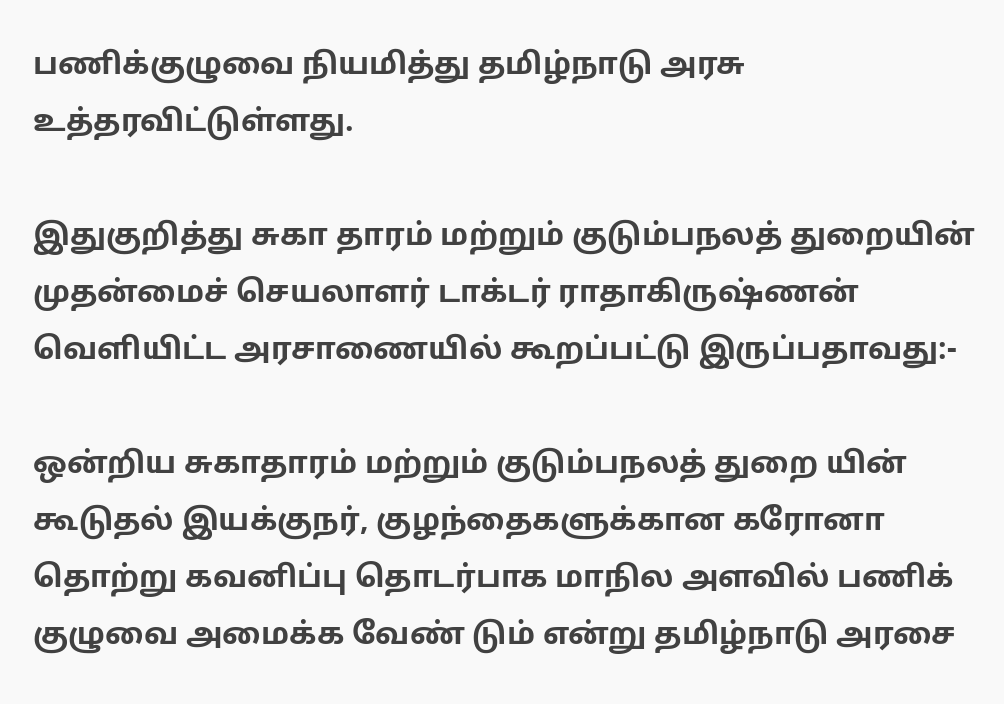பணிக்குழுவை நியமித்து தமிழ்நாடு அரசு உத்தரவிட்டுள்ளது.

இதுகுறித்து சுகா தாரம் மற்றும் குடும்பநலத் துறையின் முதன்மைச் செயலாளர் டாக்டர் ராதாகிருஷ்ணன் வெளியிட்ட அரசாணையில் கூறப்பட்டு இருப்பதாவது:-

ஒன்றிய சுகாதாரம் மற்றும் குடும்பநலத் துறை யின் கூடுதல் இயக்குநர், குழந்தைகளுக்கான கரோனா தொற்று கவனிப்பு தொடர்பாக மாநில அளவில் பணிக் குழுவை அமைக்க வேண் டும் என்று தமிழ்நாடு அரசை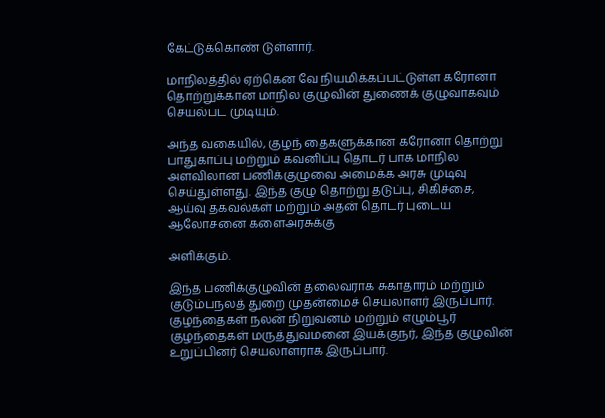கேட்டுக்கொண் டுள்ளார்.

மாநிலத்தில் ஏற்கென வே நியமிக்கப்பட்டுள்ள கரோனா தொற்றுக்கான மாநில குழுவின் துணைக் குழுவாகவும் செயல்பட முடியும்.

அந்த வகையில், குழந் தைகளுக்கான கரோனா தொற்று பாதுகாப்பு மற்றும் கவனிப்பு தொடர் பாக மாநில அளவிலான பணிக்குழுவை அமைக்க அரசு முடிவு செய்துள்ளது. இந்த குழு தொற்று தடுப்பு, சிகிச்சை, ஆய்வு தகவல்கள் மற்றும் அதன் தொடர் புடைய ஆலோசனை களைஅரசுக்கு

அளிக்கும்.

இந்த பணிக்குழுவின் தலைவராக சுகாதாரம் மற்றும் குடும்பநலத் துறை முதன்மைச் செயலாளர் இருப்பார். குழந்தைகள் நலன் நிறுவனம் மற்றும் எழும்பூர் குழந்தைகள் மருத்துவமனை இயக்குநர், இந்த குழுவின் உறுப்பினர் செயலாளராக இருப்பார்.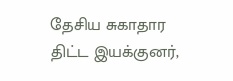தேசிய சுகாதார திட்ட இயக்குனர்,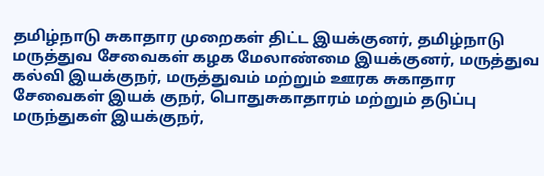தமிழ்நாடு சுகாதார முறைகள் திட்ட இயக்குனர், தமிழ்நாடு மருத்துவ சேவைகள் கழக மேலாண்மை இயக்குனர், மருத்துவ கல்வி இயக்குநர், மருத்துவம் மற்றும் ஊரக சுகாதார சேவைகள் இயக் குநர், பொதுசுகாதாரம் மற்றும் தடுப்பு மருந்துகள் இயக்குநர்,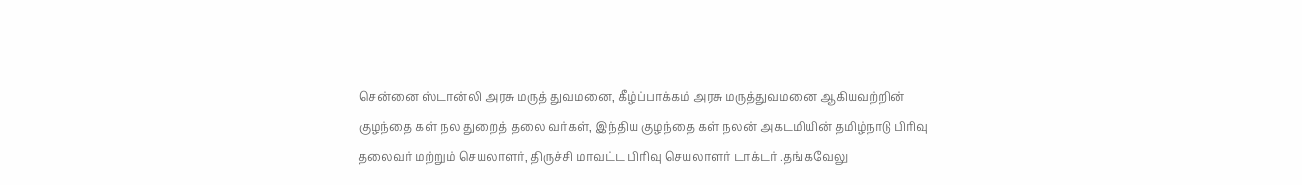சென்னை ஸ்டான்லி அரசு மருத் துவமனை, கீழ்ப்பாக்கம் அரசு மருத்துவமனை ஆகியவற்றின் குழந்தை கள் நல துறைத் தலை வர்கள், இந்திய குழந்தை கள் நலன் அகடமியின் தமிழ்நாடு பிரிவு தலைவர் மற்றும் செயலாளர், திருச்சி மாவட்ட பிரிவு செயலாளர் டாக்டர் .தங்கவேலு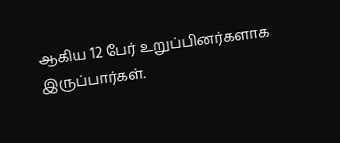ஆகிய 12 பேர் உறுப்பினர்களாக இருப்பார்கள்.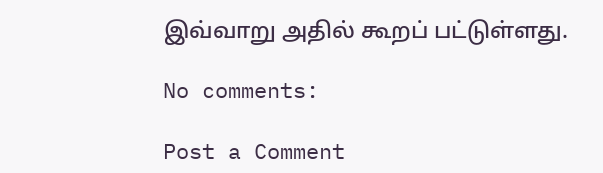இவ்வாறு அதில் கூறப் பட்டுள்ளது.

No comments:

Post a Comment